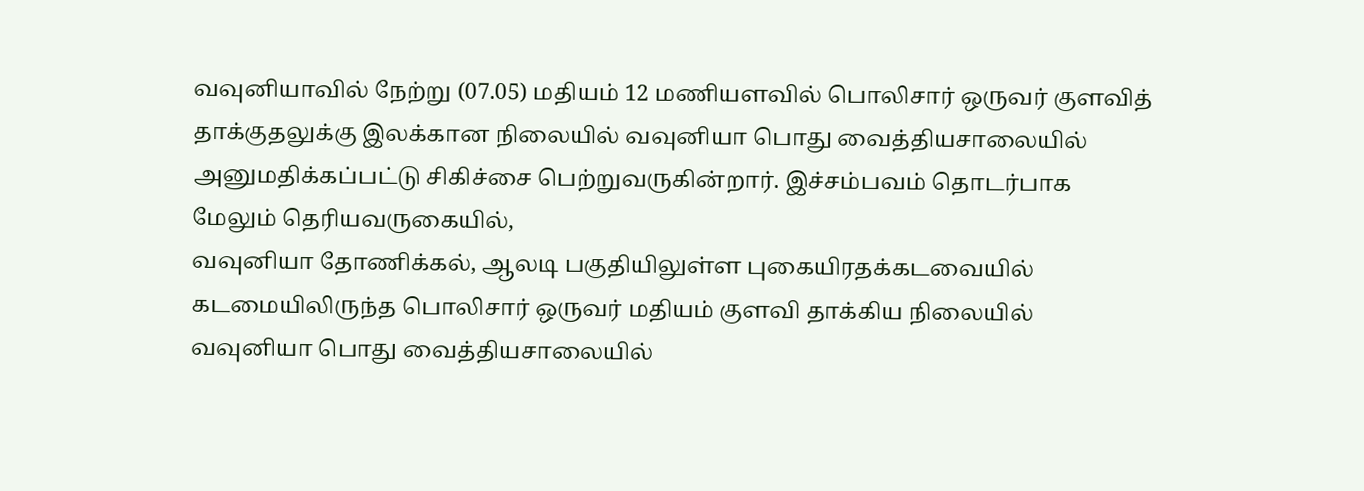வவுனியாவில் நேற்று (07.05) மதியம் 12 மணியளவில் பொலிசார் ஒருவர் குளவித் தாக்குதலுக்கு இலக்கான நிலையில் வவுனியா பொது வைத்தியசாலையில் அனுமதிக்கப்பட்டு சிகிச்சை பெற்றுவருகின்றார். இச்சம்பவம் தொடர்பாக மேலும் தெரியவருகையில்,
வவுனியா தோணிக்கல், ஆலடி பகுதியிலுள்ள புகையிரதக்கடவையில் கடமையிலிருந்த பொலிசார் ஒருவர் மதியம் குளவி தாக்கிய நிலையில் வவுனியா பொது வைத்தியசாலையில்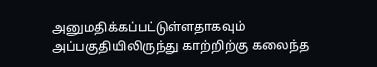அனுமதிக்கப்பட்டுள்ளதாகவும் அப்பகுதியிலிருந்து காற்றிற்கு கலைந்த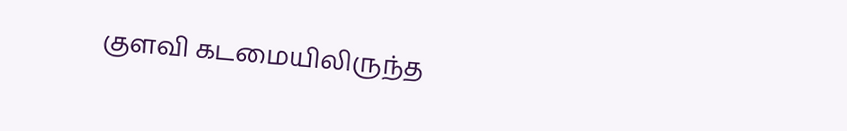குளவி கடமையிலிருந்த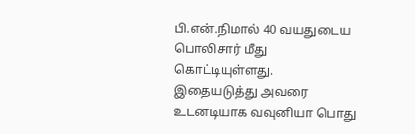பி.என்.நிமால் 40 வயதுடைய பொலிசார் மீது கொட்டியுள்ளது.
இதையடுத்து அவரை உடனடியாக வவுனியா பொது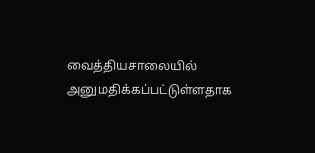வைத்தியசாலையில் அனுமதிக்கப்பட்டுள்ளதாக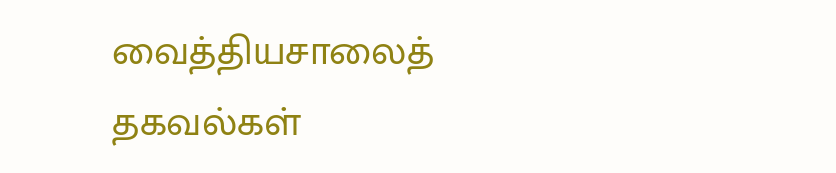வைத்தியசாலைத் தகவல்கள்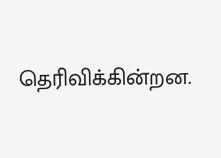தெரிவிக்கின்றன.